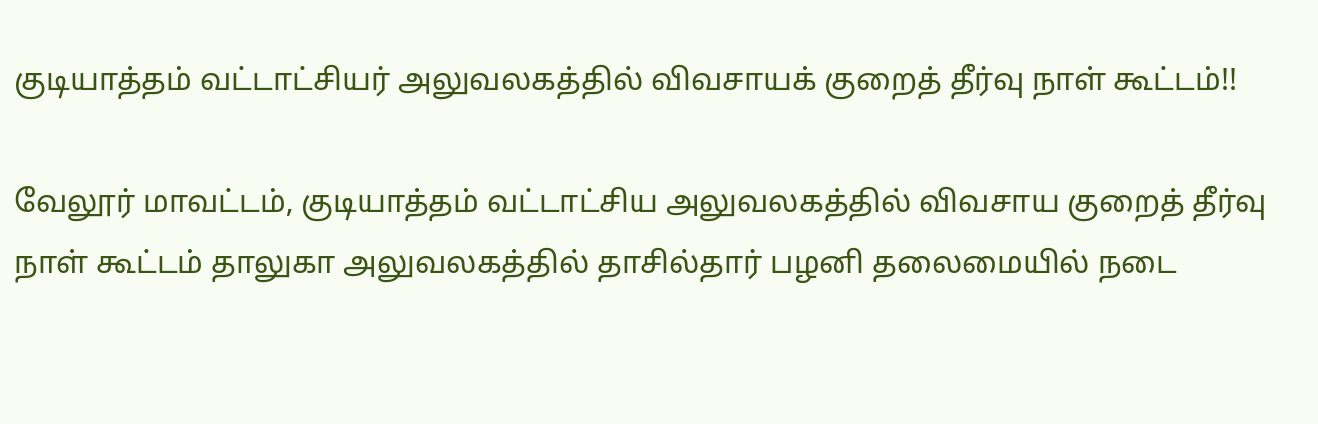குடியாத்தம் வட்டாட்சியர் அலுவலகத்தில் விவசாயக் குறைத் தீர்வு நாள் கூட்டம்!!

வேலூர் மாவட்டம், குடியாத்தம் வட்டாட்சிய அலுவலகத்தில் விவசாய குறைத் தீர்வு நாள் கூட்டம் தாலுகா அலுவலகத்தில் தாசில்தார் பழனி தலைமையில் நடை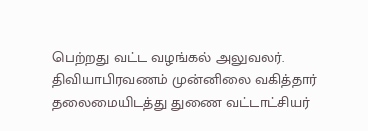பெற்றது வட்ட வழங்கல் அலுவலர். திவியாபிரவணம் முன்னிலை வகித்தார் தலைமையிடத்து துணை வட்டாட்சியர்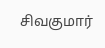சிவகுமார்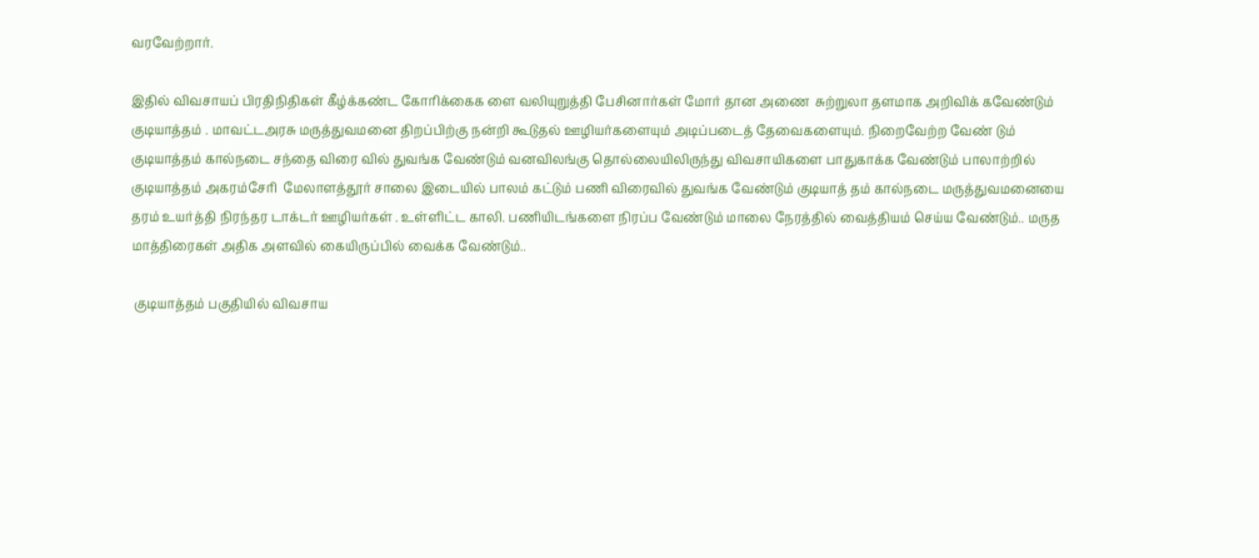வரவேற்றார்.

இதில் விவசாயப் பிரதிநிதிகள் கீழ்க்கண்ட கோரிக்கைக ளை வலியுறுத்தி பேசினார்கள் மோர் தான அணை  சுற்றுலா தளமாக அறிவிக் கவேண்டும் குடியாத்தம் . மாவட்டஅரசு மருத்துவமனை திறப்பிற்கு நன்றி கூடுதல் ஊழியர்களையும் அடிப்படைத் தேவைகளையும். நிறைவேற்ற வேண் டும்  குடியாத்தம் கால்நடை சந்தை விரை வில் துவங்க வேண்டும் வனவிலங்கு தொல்லையிலிருந்து விவசாயிகளை பாதுகாக்க வேண்டும் பாலாற்றில் குடியாத்தம் அகரம்சேரி  மேலாளத்தூர் சாலை இடையில் பாலம் கட்டும் பணி விரைவில் துவங்க வேண்டும் குடியாத் தம் கால்நடை மருத்துவமனையை தரம் உயர்த்தி நிரந்தர டாக்டர் ஊழியர்கள் . உள்ளிட்ட காலி. பணியிடங்களை நிரப்ப வேண்டும் மாலை நேரத்தில் வைத்தியம் செய்ய வேண்டும்.. மருத மாத்திரைகள் அதிக அளவில் கையிருப்பில் வைக்க வேண்டும்..

 குடியாத்தம் பகுதியில் விவசாய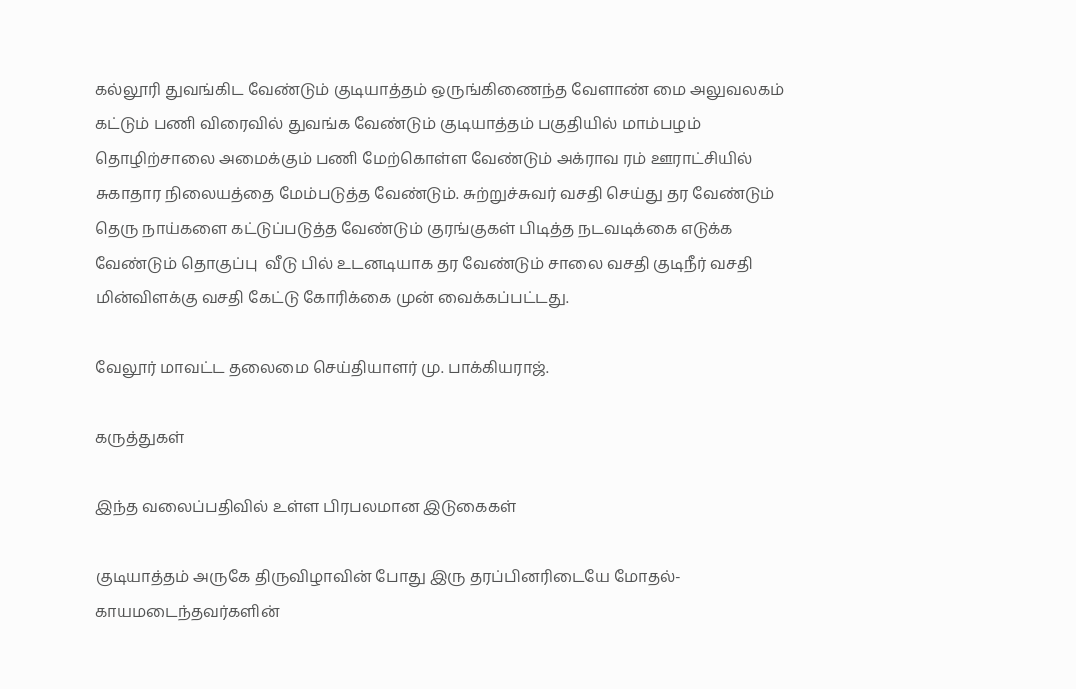கல்லூரி துவங்கிட வேண்டும் குடியாத்தம் ஒருங்கிணைந்த வேளாண் மை அலுவலகம் கட்டும் பணி விரைவில் துவங்க வேண்டும் குடியாத்தம் பகுதியில் மாம்பழம் தொழிற்சாலை அமைக்கும் பணி மேற்கொள்ள வேண்டும் அக்ராவ ரம் ஊராட்சியில் சுகாதார நிலையத்தை மேம்படுத்த வேண்டும். சுற்றுச்சுவர் வசதி செய்து தர வேண்டும் தெரு நாய்களை கட்டுப்படுத்த வேண்டும் குரங்குகள் பிடித்த நடவடிக்கை எடுக்க வேண்டும் தொகுப்பு  வீடு பில் உடனடியாக தர வேண்டும் சாலை வசதி குடிநீர் வசதி மின்விளக்கு வசதி கேட்டு கோரிக்கை முன் வைக்கப்பட்டது.

வேலூர் மாவட்ட தலைமை செய்தியாளர் மு. பாக்கியராஜ்.

கருத்துகள்

இந்த வலைப்பதிவில் உள்ள பிரபலமான இடுகைகள்

குடியாத்தம் அருகே திருவிழாவின் போது இரு தரப்பினரிடையே மோதல்- காயமடைந்தவர்களின்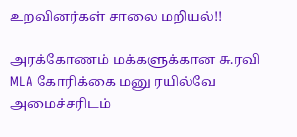உறவினர்கள் சாலை மறியல்!!

அரக்கோணம் மக்களுக்கான சு.ரவி MLA கோரிக்கை மனு ரயில்வே அமைச்சரிடம்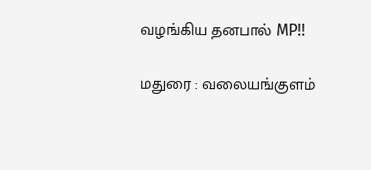வழங்கிய தனபால் MP!!

மதுரை : வலையங்குளம்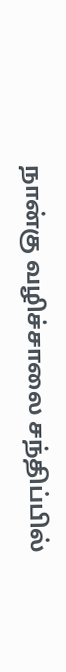நான்கு வழிச்சாலை சந்திப்பில்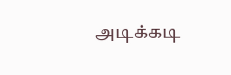அடிக்கடி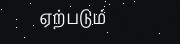ஏற்படும்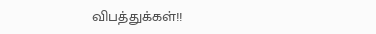விபத்துக்கள்!!